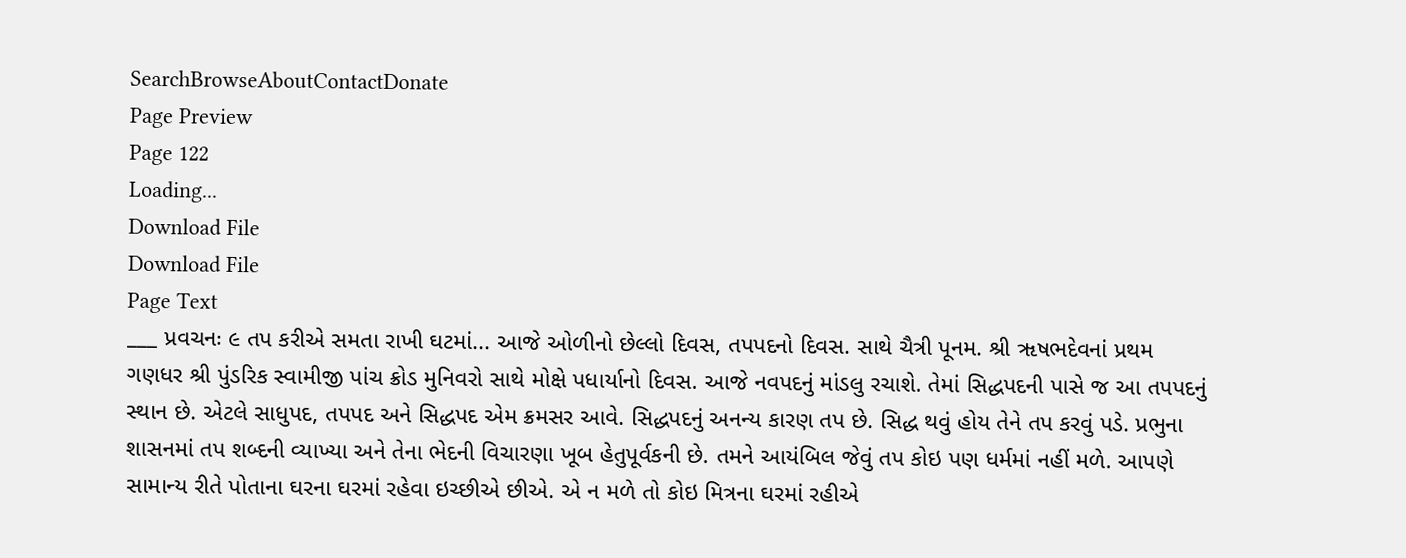SearchBrowseAboutContactDonate
Page Preview
Page 122
Loading...
Download File
Download File
Page Text
___ પ્રવચનઃ ૯ તપ કરીએ સમતા રાખી ઘટમાં... આજે ઓળીનો છેલ્લો દિવસ, તપપદનો દિવસ. સાથે ચૈત્રી પૂનમ. શ્રી ૠષભદેવનાં પ્રથમ ગણધર શ્રી પુંડરિક સ્વામીજી પાંચ ક્રોડ મુનિવરો સાથે મોક્ષે પધાર્યાનો દિવસ. આજે નવપદનું માંડલુ રચાશે. તેમાં સિદ્ધપદની પાસે જ આ તપપદનું સ્થાન છે. એટલે સાધુપદ, તપપદ અને સિદ્ધપદ એમ ક્રમસર આવે. સિદ્ધપદનું અનન્ય કારણ તપ છે. સિદ્ધ થવું હોય તેને તપ કરવું પડે. પ્રભુના શાસનમાં તપ શબ્દની વ્યાખ્યા અને તેના ભેદની વિચારણા ખૂબ હેતુપૂર્વકની છે. તમને આયંબિલ જેવું તપ કોઇ પણ ધર્મમાં નહીં મળે. આપણે સામાન્ય રીતે પોતાના ઘરના ઘરમાં રહેવા ઇચ્છીએ છીએ. એ ન મળે તો કોઇ મિત્રના ઘરમાં રહીએ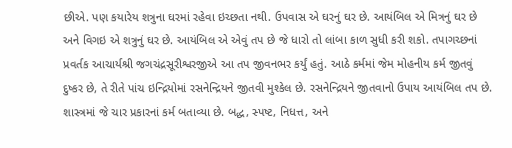છીએ. પણ કયારેય શત્રુના ઘરમાં રહેવા ઇચ્છતા નથી. ઉપવાસ એ ઘરનું ઘર છે. આયંબિલ એ મિત્રનું ઘર છે અને વિગઇ એ શત્રુનું ઘર છે. આયંબિલ એ એવું તપ છે જે ધારો તો લાંબા કાળ સુધી કરી શકો. તપાગચ્છનાં પ્રવર્તક આચાર્યશ્રી જગચંદ્રસૂરીશ્વરજીએ આ તપ જીવનભર કર્યું હતું. આઠે કર્મમાં જેમ મોહનીય કર્મ જીતવું દુષ્કર છે, તે રીતે પાંચ ઇન્દ્રિયોમાં રસનેન્દ્રિયને જીતવી મુશ્કેલ છે. રસનેન્દ્રિયને જીતવાનો ઉપાય આયંબિલ તપ છે. શાસ્ત્રમાં જે ચાર પ્રકારનાં કર્મ બતાવ્યા છે. બદ્ધ, સ્પષ્ટ, નિધત્ત, અને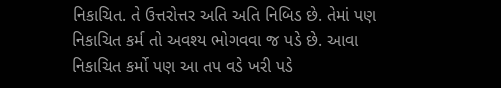નિકાચિત. તે ઉત્તરોત્તર અતિ અતિ નિબિડ છે. તેમાં પણ નિકાચિત કર્મ તો અવશ્ય ભોગવવા જ પડે છે. આવા નિકાચિત કર્મો પણ આ તપ વડે ખરી પડે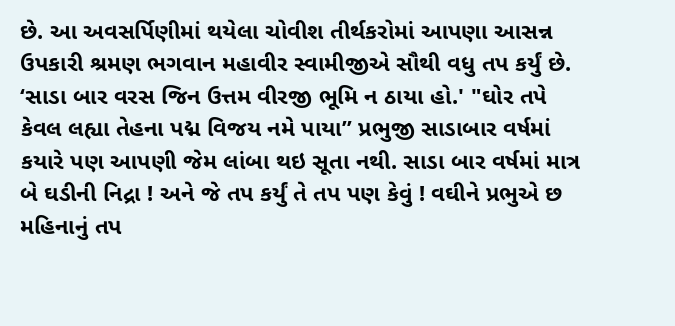છે. આ અવસર્પિણીમાં થયેલા ચોવીશ તીર્થકરોમાં આપણા આસન્ન ઉપકારી શ્રમણ ભગવાન મહાવીર સ્વામીજીએ સૌથી વધુ તપ કર્યું છે. ‘સાડા બાર વરસ જિન ઉત્તમ વીરજી ભૂમિ ન ઠાયા હો.' "ઘોર તપે કેવલ લહ્યા તેહના પદ્મ વિજય નમે પાયા” પ્રભુજી સાડાબાર વર્ષમાં કયારે પણ આપણી જેમ લાંબા થઇ સૂતા નથી. સાડા બાર વર્ષમાં માત્ર બે ઘડીની નિદ્રા ! અને જે તપ કર્યું તે તપ પણ કેવું ! વઘીને પ્રભુએ છ મહિનાનું તપ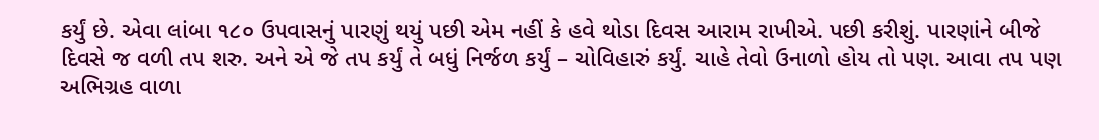કર્યું છે. એવા લાંબા ૧૮૦ ઉપવાસનું પારણું થયું પછી એમ નહીં કે હવે થોડા દિવસ આરામ રાખીએ. પછી કરીશું. પારણાંને બીજે દિવસે જ વળી તપ શરુ. અને એ જે તપ કર્યું તે બધું નિર્જળ કર્યું – ચોવિહારું કર્યું. ચાહે તેવો ઉનાળો હોય તો પણ. આવા તપ પણ અભિગ્રહ વાળા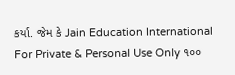કર્યા. જેમ કે Jain Education International For Private & Personal Use Only ૧૦૦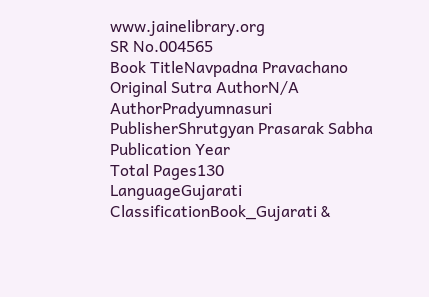www.jainelibrary.org
SR No.004565
Book TitleNavpadna Pravachano
Original Sutra AuthorN/A
AuthorPradyumnasuri
PublisherShrutgyan Prasarak Sabha
Publication Year
Total Pages130
LanguageGujarati
ClassificationBook_Gujarati &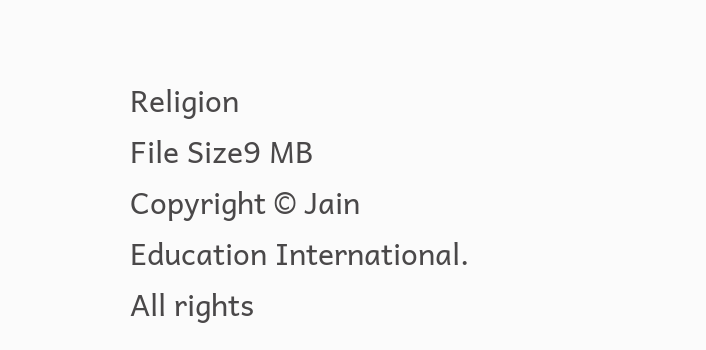Religion
File Size9 MB
Copyright © Jain Education International. All rights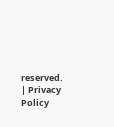reserved. | Privacy Policy